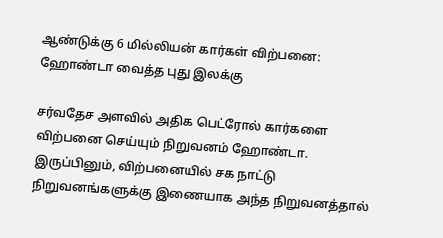ஆண்டுக்கு 6 மில்லியன் கார்கள் விற்பனை: ஹோண்டா வைத்த புது இலக்கு

சர்வதேச அளவில் அதிக பெட்ரோல் கார்களை விற்பனை செய்யும் நிறுவனம் ஹோண்டா. இருப்பினும், விற்பனையில் சக நாட்டு நிறுவனங்களுக்கு இணையாக அந்த நிறுவனத்தால்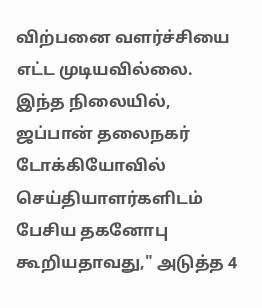விற்பனை வளர்ச்சியை எட்ட முடியவில்லை.
இந்த நிலையில், ஜப்பான் தலைநகர் டோக்கியோவில் செய்தியாளர்களிடம் பேசிய தகனோபு கூறியதாவது," அடுத்த 4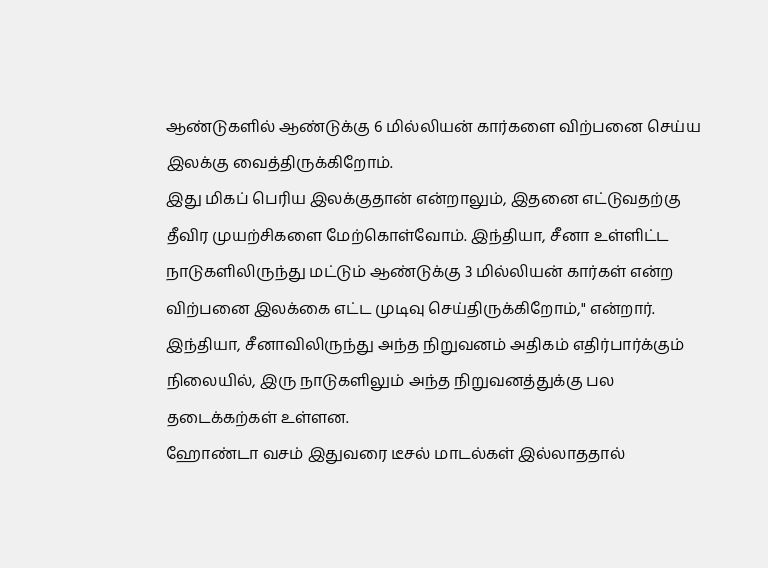ஆண்டுகளில் ஆண்டுக்கு 6 மில்லியன் கார்களை விற்பனை செய்ய இலக்கு வைத்திருக்கிறோம்.
இது மிகப் பெரிய இலக்குதான் என்றாலும், இதனை எட்டுவதற்கு தீவிர முயற்சிகளை மேற்கொள்வோம். இந்தியா, சீனா உள்ளிட்ட நாடுகளிலிருந்து மட்டும் ஆண்டுக்கு 3 மில்லியன் கார்கள் என்ற விற்பனை இலக்கை எட்ட முடிவு செய்திருக்கிறோம்," என்றார்.
இந்தியா, சீனாவிலிருந்து அந்த நிறுவனம் அதிகம் எதிர்பார்க்கும் நிலையில், இரு நாடுகளிலும் அந்த நிறுவனத்துக்கு பல தடைக்கற்கள் உள்ளன.
ஹோண்டா வசம் இதுவரை டீசல் மாடல்கள் இல்லாததால்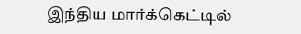இந்திய மார்க்கெட்டில்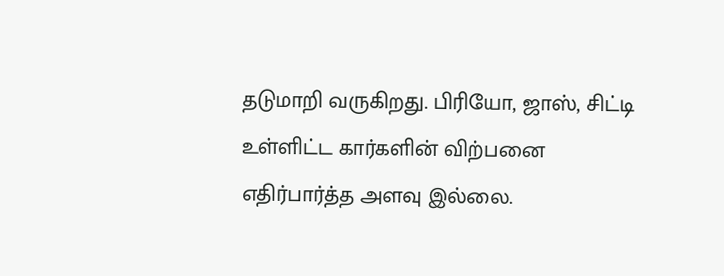தடுமாறி வருகிறது. பிரியோ, ஜாஸ், சிட்டி உள்ளிட்ட கார்களின் விற்பனை எதிர்பார்த்த அளவு இல்லை.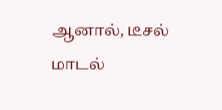ஆனால், டீசல் மாடல்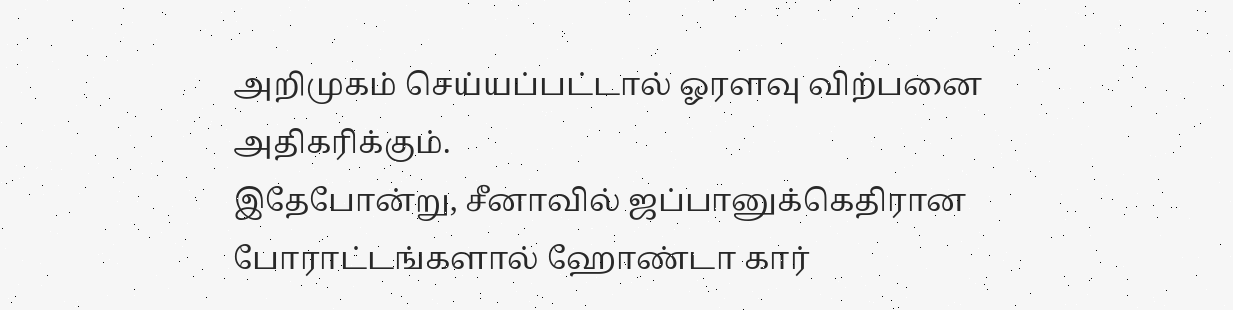அறிமுகம் செய்யப்பட்டால் ஓரளவு விற்பனை அதிகரிக்கும்.
இதேபோன்று, சீனாவில் ஜப்பானுக்கெதிரான போராட்டங்களால் ஹோண்டா கார்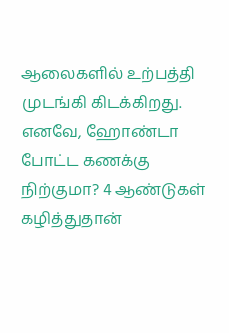ஆலைகளில் உற்பத்தி முடங்கி கிடக்கிறது. எனவே, ஹோண்டா போட்ட கணக்கு நிற்குமா? 4 ஆண்டுகள் கழித்துதான்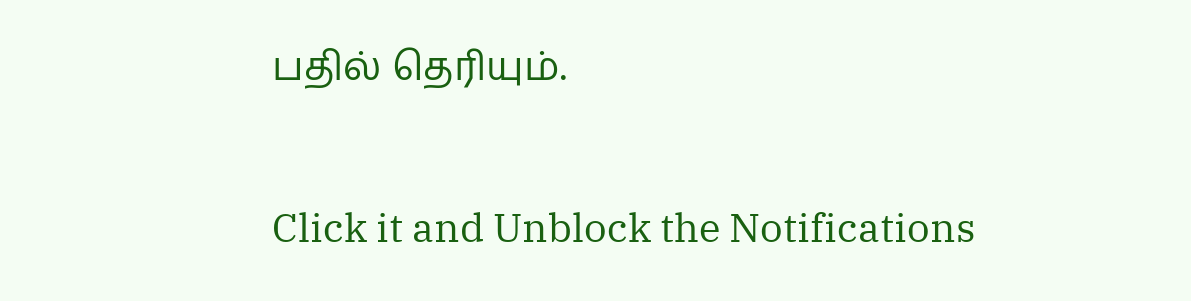பதில் தெரியும்.


Click it and Unblock the Notifications